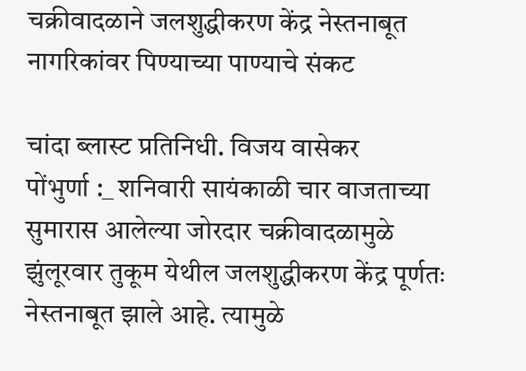चक्रीवादळाने जलशुद्धीकरण केंद्र नेस्तनाबूत
नागरिकांवर पिण्याच्या पाण्याचे संकट

चांदा ब्लास्ट प्रतिनिधी. विजय वासेकर
पोंभुर्णा :_ शनिवारी सायंकाळी चार वाजताच्या सुमारास आलेल्या जोरदार चक्रीवादळामुळे झुंलूरवार तुकूम येथील जलशुद्धीकरण केंद्र पूर्णतः नेस्तनाबूत झाले आहे. त्यामुळे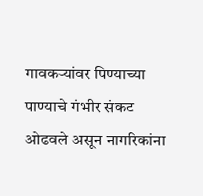गावकऱ्यांवर पिण्याच्या पाण्याचे गंभीर संकट ओढवले असून नागरिकांना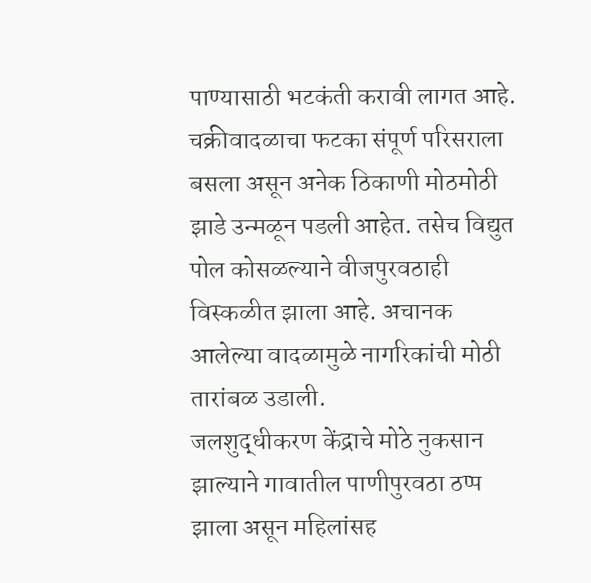पाण्यासाठी भटकंती करावी लागत आहे.
चक्रीवादळाचा फटका संपूर्ण परिसराला बसला असून अनेक ठिकाणी मोठमोठी झाडे उन्मळून पडली आहेत. तसेच विद्युत पोल कोसळल्याने वीजपुरवठाही विस्कळीत झाला आहे. अचानक आलेल्या वादळामुळे नागरिकांची मोठी तारांबळ उडाली.
जलशुद्धीकरण केंद्राचे मोठे नुकसान झाल्याने गावातील पाणीपुरवठा ठप्प झाला असून महिलांसह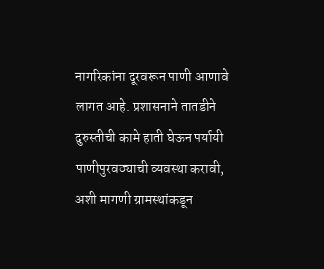नागरिकांना दूरवरून पाणी आणावे लागत आहे. प्रशासनाने तातडीने दुरुस्तीची कामे हाती घेऊन पर्यायी पाणीपुरवठ्याची व्यवस्था करावी, अशी मागणी ग्रामस्थांकडून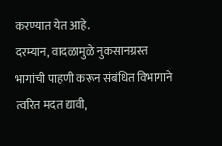करण्यात येत आहे.
दरम्यान, वादळामुळे नुकसानग्रस्त भागांची पाहणी करून संबंधित विभागाने त्वरित मदत द्यावी,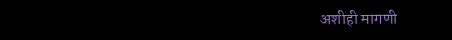अशीही मागणी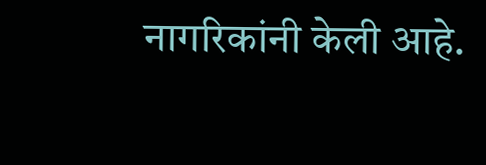नागरिकांनी केली आहे.